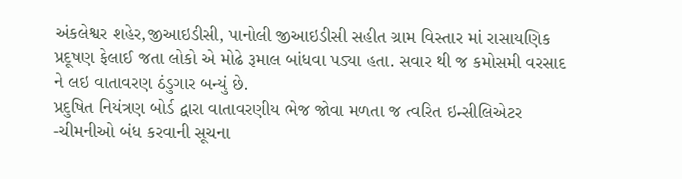અંકલેશ્વર શહેર,જીઆઇડીસી, પાનોલી જીઆઇડીસી સહીત ગ્રામ વિસ્તાર માં રાસાયણિક પ્રદૂષણ ફેલાઈ જતા લોકો એ મોઢે રૂમાલ બાંધવા પડ્યા હતા. સવાર થી જ કમોસમી વરસાદ ને લઇ વાતાવરણ ઠંડુગાર બન્યું છે.
પ્રદુષિત નિયંત્રણ બોર્ડ દ્વારા વાતાવરણીય ભેજ જોવા મળતા જ ત્વરિત ઇન્સીલિએટર -ચીમનીઓ બંધ કરવાની સૂચના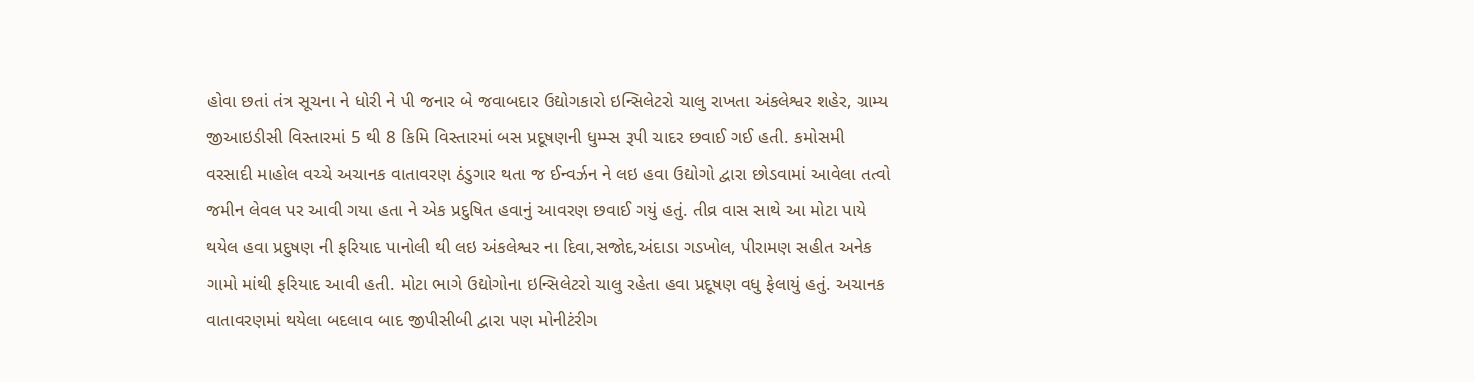હોવા છતાં તંત્ર સૂચના ને ધોરી ને પી જનાર બે જવાબદાર ઉદ્યોગકારો ઇન્સિલેટરો ચાલુ રાખતા અંકલેશ્વર શહેર, ગ્રામ્ય જીઆઇડીસી વિસ્તારમાં 5 થી 8 કિમિ વિસ્તારમાં બસ પ્રદૂષણની ધુમ્મ્સ રૂપી ચાદર છવાઈ ગઈ હતી. કમોસમી વરસાદી માહોલ વચ્ચે અચાનક વાતાવરણ ઠંડુગાર થતા જ ઈન્વર્ઝન ને લઇ હવા ઉદ્યોગો દ્વારા છોડવામાં આવેલા તત્વો જમીન લેવલ પર આવી ગયા હતા ને એક પ્રદુષિત હવાનું આવરણ છવાઈ ગયું હતું. તીવ્ર વાસ સાથે આ મોટા પાયે થયેલ હવા પ્રદુષણ ની ફરિયાદ પાનોલી થી લઇ અંકલેશ્વર ના દિવા,સજોદ,અંદાડા ગડખોલ, પીરામણ સહીત અનેક ગામો માંથી ફરિયાદ આવી હતી. મોટા ભાગે ઉદ્યોગોના ઇન્સિલેટરો ચાલુ રહેતા હવા પ્રદૂષણ વધુ ફેલાયું હતું. અચાનક વાતાવરણમાં થયેલા બદલાવ બાદ જીપીસીબી દ્વારા પણ મોનીટંરીગ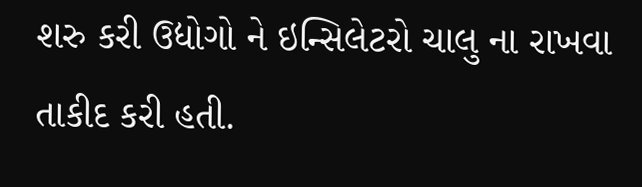શરુ કરી ઉદ્યોગો ને ઇન્સિલેટરો ચાલુ ના રાખવા તાકીદ કરી હતી.